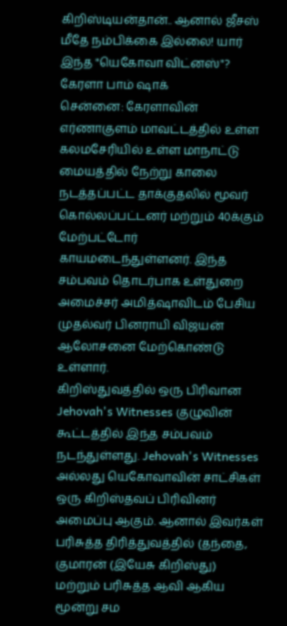கிறிஸ்டியன்தான்.. ஆனால் ஜீசஸ் மீதே நம்பிக்கை இல்லை! யார் இந்த "யெகோவா விட்னஸ்"? கேரளா பாம் ஷாக்
சென்னை: கேரளாவின் எர்ணாகுளம் மாவட்டத்தில் உள்ள கலமசேரியில் உள்ள மாநாட்டு மையத்தில் நேற்று காலை நடத்தப்பட்ட தாக்குதலில் மூவர் கொல்லப்பட்டனர் மற்றும் 40க்கும் மேற்பட்டோர் காயமடைந்துள்ளனர். இந்த சம்பவம் தொடர்பாக உள்துறை அமைச்சர் அமித்ஷாவிடம் பேசிய முதல்வர் பினராயி விஜயன் ஆலோசனை மேற்கொண்டு உள்ளார்.
கிறிஸ்துவத்தில் ஒரு பிரிவான Jehovah's Witnesses குழுவின் கூட்டத்தில் இந்த சம்பவம் நடந்துள்ளது. Jehovah's Witnesses அல்லது யெகோவாவின் சாட்சிகள் ஒரு கிறிஸ்தவப் பிரிவினர் அமைப்பு ஆகும். ஆனால் இவர்கள் பரிசுத்த திரித்துவத்தில் (தந்தை, குமாரன் (இயேசு கிறிஸ்து) மற்றும் பரிசுத்த ஆவி ஆகிய மூன்று சம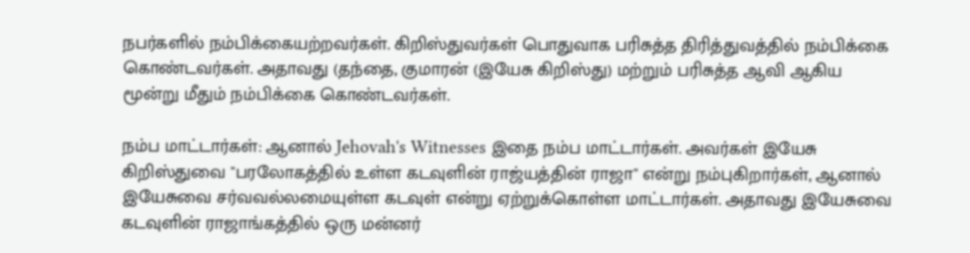நபர்களில் நம்பிக்கையற்றவர்கள். கிறிஸ்துவர்கள் பொதுவாக பரிசுத்த திரித்துவத்தில் நம்பிக்கை கொண்டவர்கள். அதாவது (தந்தை, குமாரன் (இயேசு கிறிஸ்து) மற்றும் பரிசுத்த ஆவி ஆகிய மூன்று மீதும் நம்பிக்கை கொண்டவர்கள்.

நம்ப மாட்டார்கள்: ஆனால் Jehovah's Witnesses இதை நம்ப மாட்டார்கள். அவர்கள் இயேசு கிறிஸ்துவை "பரலோகத்தில் உள்ள கடவுளின் ராஜ்யத்தின் ராஜா" என்று நம்புகிறார்கள், ஆனால் இயேசுவை சர்வவல்லமையுள்ள கடவுள் என்று ஏற்றுக்கொள்ள மாட்டார்கள். அதாவது இயேசுவை கடவுளின் ராஜாங்கத்தில் ஒரு மன்னர்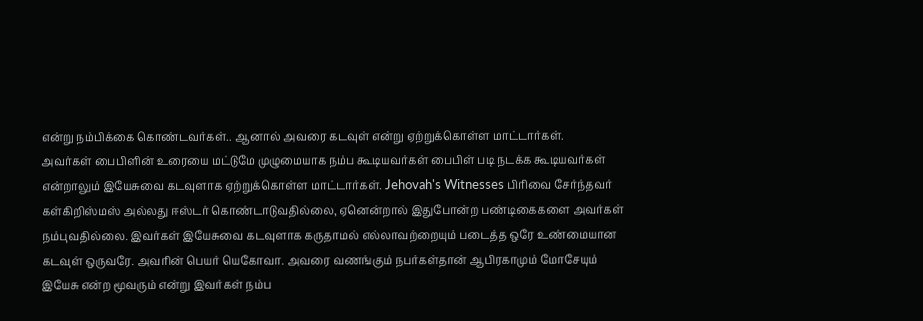என்று நம்பிக்கை கொண்டவர்கள்.. ஆனால் அவரை கடவுள் என்று ஏற்றுக்கொள்ள மாட்டார்கள்.
அவர்கள் பைபிளின் உரையை மட்டுமே முழுமையாக நம்ப கூடியவர்கள் பைபிள் படி நடக்க கூடியவர்கள் என்றாலும் இயேசுவை கடவுளாக ஏற்றுக்கொள்ள மாட்டார்கள். Jehovah's Witnesses பிரிவை சேர்ந்தவர் கள்கிறிஸ்மஸ் அல்லது ஈஸ்டர் கொண்டாடுவதில்லை, ஏனென்றால் இதுபோன்ற பண்டிகைகளை அவர்கள் நம்புவதில்லை. இவர்கள் இயேசுவை கடவுளாக கருதாமல் எல்லாவற்றையும் படைத்த ஒரே உண்மையான கடவுள் ஒருவரே. அவரின் பெயர் யெகோவா. அவரை வணங்கும் நபர்கள்தான் ஆபிரகாமும் மோசேயும் இயேசு என்ற மூவரும் என்று இவர்கள் நம்ப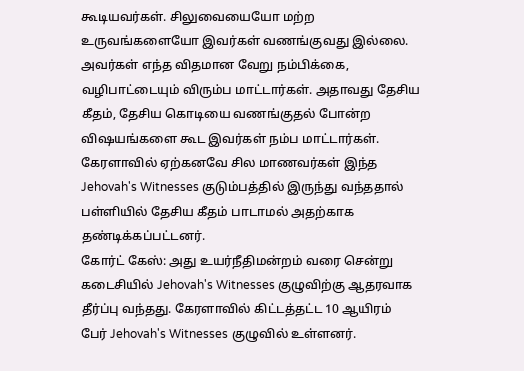கூடியவர்கள். சிலுவையையோ மற்ற உருவங்களையோ இவர்கள் வணங்குவது இல்லை.
அவர்கள் எந்த விதமான வேறு நம்பிக்கை, வழிபாட்டையும் விரும்ப மாட்டார்கள். அதாவது தேசிய கீதம், தேசிய கொடியை வணங்குதல் போன்ற விஷயங்களை கூட இவர்கள் நம்ப மாட்டார்கள். கேரளாவில் ஏற்கனவே சில மாணவர்கள் இந்த Jehovah's Witnesses குடும்பத்தில் இருந்து வந்ததால் பள்ளியில் தேசிய கீதம் பாடாமல் அதற்காக தண்டிக்கப்பட்டனர்.
கோர்ட் கேஸ்: அது உயர்நீதிமன்றம் வரை சென்று கடைசியில் Jehovah's Witnesses குழுவிற்கு ஆதரவாக தீர்ப்பு வந்தது. கேரளாவில் கிட்டத்தட்ட 10 ஆயிரம் பேர் Jehovah's Witnesses குழுவில் உள்ளனர்.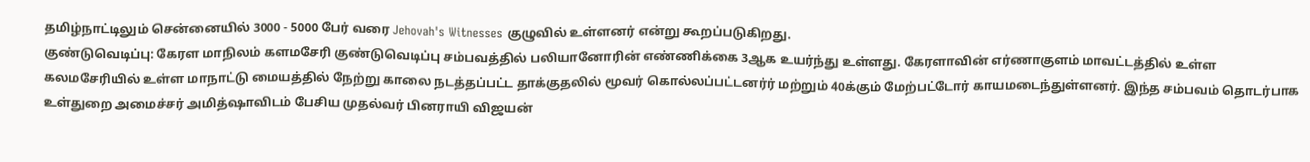தமிழ்நாட்டிலும் சென்னையில் 3000 - 5000 பேர் வரை Jehovah's Witnesses குழுவில் உள்ளனர் என்று கூறப்படுகிறது.
குண்டுவெடிப்பு: கேரள மாநிலம் களமசேரி குண்டுவெடிப்பு சம்பவத்தில் பலியானோரின் எண்ணிக்கை 3ஆக உயர்ந்து உள்ளது. கேரளாவின் எர்ணாகுளம் மாவட்டத்தில் உள்ள கலமசேரியில் உள்ள மாநாட்டு மையத்தில் நேற்று காலை நடத்தப்பட்ட தாக்குதலில் மூவர் கொல்லப்பட்டனர்ர் மற்றும் 40க்கும் மேற்பட்டோர் காயமடைந்துள்ளனர். இந்த சம்பவம் தொடர்பாக உள்துறை அமைச்சர் அமித்ஷாவிடம் பேசிய முதல்வர் பினராயி விஜயன்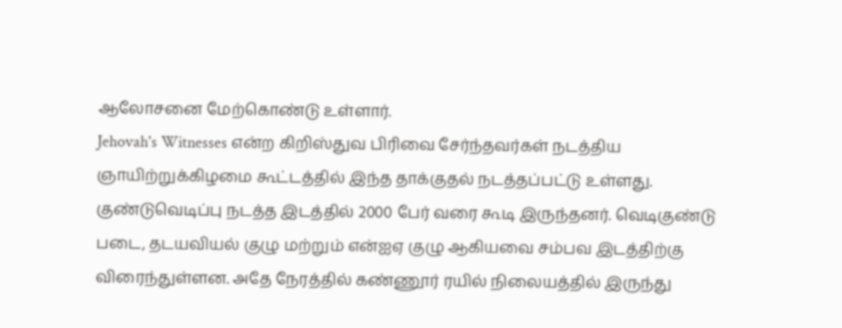ஆலோசனை மேற்கொண்டு உள்ளார்.
Jehovah's Witnesses என்ற கிறிஸ்துவ பிரிவை சேர்ந்தவர்கள் நடத்திய ஞாயிற்றுக்கிழமை கூட்டத்தில் இந்த தாக்குதல் நடத்தப்பட்டு உள்ளது. குண்டுவெடிப்பு நடத்த இடத்தில் 2000 பேர் வரை கூடி இருந்தனர். வெடிகுண்டு படை, தடயவியல் குழு மற்றும் என்ஐஏ குழு ஆகியவை சம்பவ இடத்திற்கு விரைந்துள்ளன. அதே நேரத்தில் கண்ணூர் ரயில் நிலையத்தில் இருந்து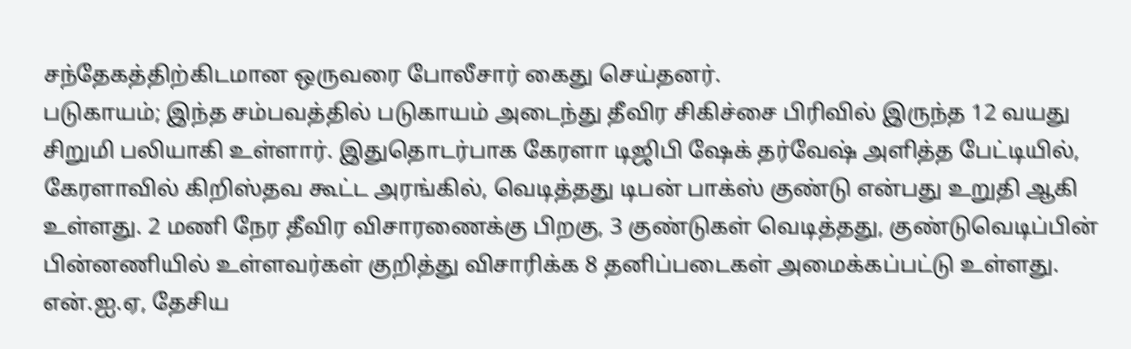சந்தேகத்திற்கிடமான ஒருவரை போலீசார் கைது செய்தனர்.
படுகாயம்; இந்த சம்பவத்தில் படுகாயம் அடைந்து தீவிர சிகிச்சை பிரிவில் இருந்த 12 வயது சிறுமி பலியாகி உள்ளார். இதுதொடர்பாக கேரளா டிஜிபி ஷேக் தர்வேஷ் அளித்த பேட்டியில், கேரளாவில் கிறிஸ்தவ கூட்ட அரங்கில், வெடித்தது டிபன் பாக்ஸ் குண்டு என்பது உறுதி ஆகி உள்ளது. 2 மணி நேர தீவிர விசாரணைக்கு பிறகு, 3 குண்டுகள் வெடித்தது, குண்டுவெடிப்பின் பின்னணியில் உள்ளவர்கள் குறித்து விசாரிக்க 8 தனிப்படைகள் அமைக்கப்பட்டு உள்ளது.
என்.ஐ.ஏ, தேசிய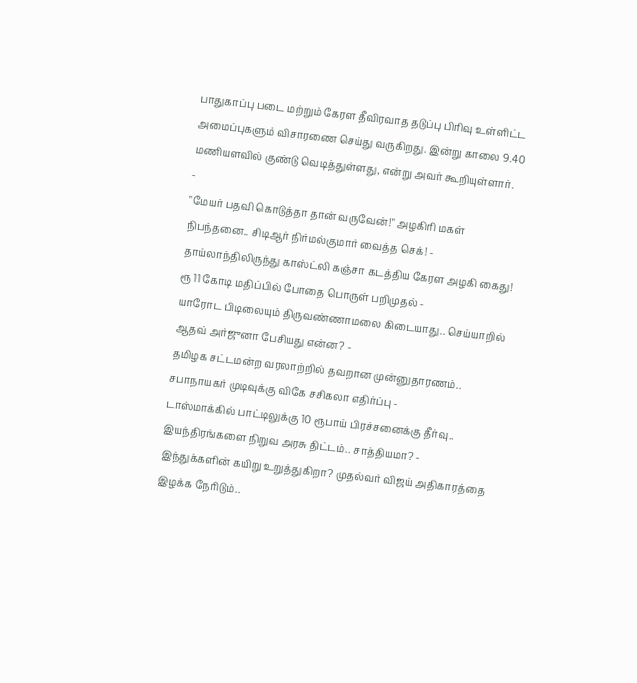பாதுகாப்பு படை மற்றும் கேரள தீவிரவாத தடுப்பு பிரிவு உள்ளிட்ட அமைப்புகளும் விசாரணை செய்து வருகிறது. இன்று காலை 9.40 மணியளவில் குண்டு வெடித்துள்ளது, என்று அவர் கூறியுள்ளார்.
-
"மேயர் பதவி கொடுத்தா தான் வருவேன்!" அழகிரி மகள் நிபந்தனை.. சிடிஆர் நிர்மல்குமார் வைத்த செக்! -
தாய்லாந்திலிருந்து காஸ்ட்லி கஞ்சா கடத்திய கேரள அழகி கைது! ரூ 11 கோடி மதிப்பில் போதை பொருள் பறிமுதல் -
யாரோட பிடிலையும் திருவண்ணாமலை கிடையாது.. செய்யாறில் ஆதவ் அர்ஜுனா பேசியது என்ன? -
தமிழக சட்டமன்ற வரலாற்றில் தவறான முன்னுதாரணம்.. சபாநாயகர் முடிவுக்கு விகே சசிகலா எதிர்ப்பு -
டாஸ்மாக்கில் பாட்டிலுக்கு 10 ரூபாய் பிரச்சனைக்கு தீர்வு.. இயந்திரங்களை நிறுவ அரசு திட்டம்.. சாத்தியமா? -
இந்துக்களின் கயிறு உறுத்துகிறா? முதல்வர் விஜய் அதிகாரத்தை இழக்க நேரிடும்..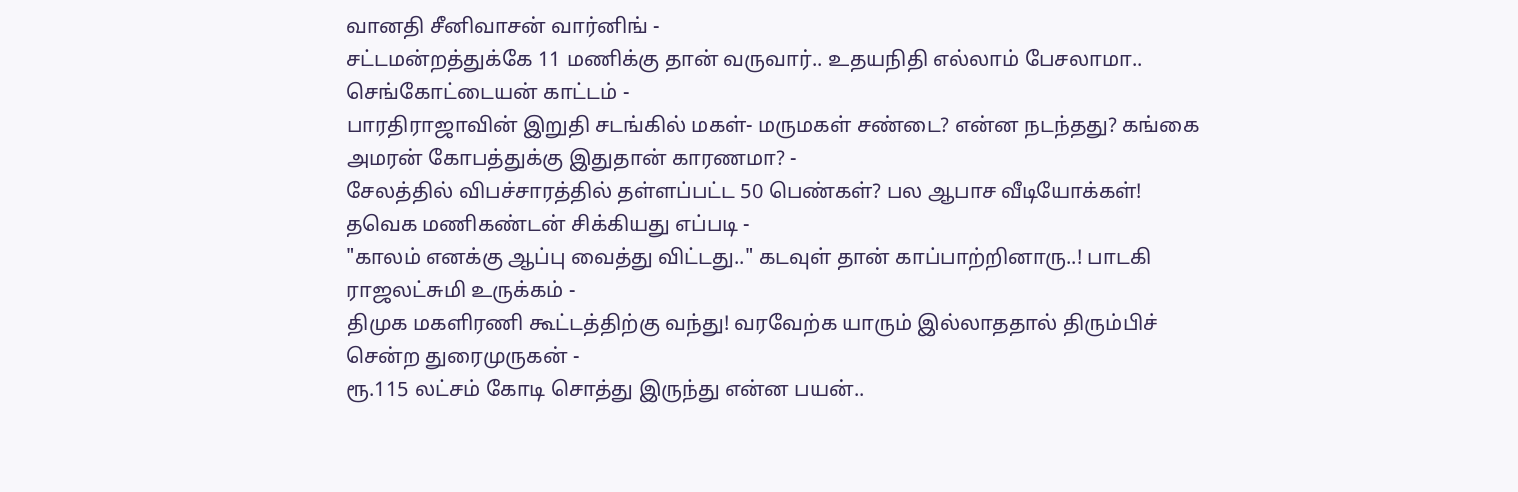வானதி சீனிவாசன் வார்னிங் -
சட்டமன்றத்துக்கே 11 மணிக்கு தான் வருவார்.. உதயநிதி எல்லாம் பேசலாமா.. செங்கோட்டையன் காட்டம் -
பாரதிராஜாவின் இறுதி சடங்கில் மகள்- மருமகள் சண்டை? என்ன நடந்தது? கங்கை அமரன் கோபத்துக்கு இதுதான் காரணமா? -
சேலத்தில் விபச்சாரத்தில் தள்ளப்பட்ட 50 பெண்கள்? பல ஆபாச வீடியோக்கள்! தவெக மணிகண்டன் சிக்கியது எப்படி -
"காலம் எனக்கு ஆப்பு வைத்து விட்டது.." கடவுள் தான் காப்பாற்றினாரு..! பாடகி ராஜலட்சுமி உருக்கம் -
திமுக மகளிரணி கூட்டத்திற்கு வந்து! வரவேற்க யாரும் இல்லாததால் திரும்பிச் சென்ற துரைமுருகன் -
ரூ.115 லட்சம் கோடி சொத்து இருந்து என்ன பயன்..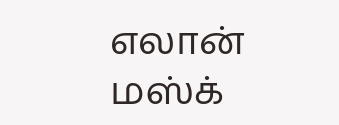எலான் மஸ்க்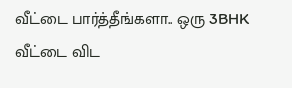வீட்டை பார்த்தீங்களா.. ஒரு 3BHK வீட்டை விட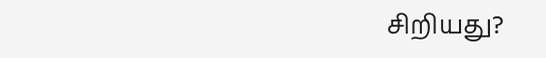சிறியது?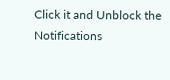Click it and Unblock the Notifications